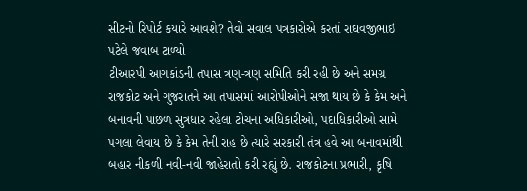સીટનો રિપોર્ટ કયારે આવશે? તેવો સવાલ પત્રકારોએ કરતાં રાઘવજીભાઇ પટેલે જવાબ ટાળ્યો
ટીઆરપી આગકાંડની તપાસ ત્રણ-ત્રણ સમિતિ કરી રહી છે અને સમગ્ર રાજકોટ અને ગુજરાતને આ તપાસમાં આરોપીઓને સજા થાય છે કે કેમ અને બનાવની પાછળ સુત્રધાર રહેલા ટોચના અધિકારીઓ, પદાધિકારીઓ સામે પગલા લેવાય છે કે કેમ તેની રાહ છે ત્યારે સરકારી તંત્ર હવે આ બનાવમાંથી બહાર નીકળી નવી-નવી જાહેરાતો કરી રહ્યું છે. રાજકોટના પ્રભારી, કૃષિ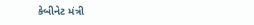કેબીનેટ મંત્રી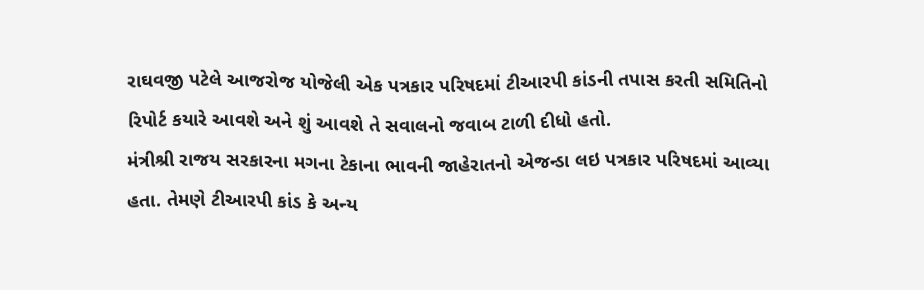રાઘવજી પટેલે આજરોજ યોજેલી એક પત્રકાર પરિષદમાં ટીઆરપી કાંડની તપાસ કરતી સમિતિનો રિપોર્ટ કયારે આવશે અને શું આવશે તે સવાલનો જવાબ ટાળી દીધો હતો.
મંત્રીશ્રી રાજય સરકારના મગના ટેકાના ભાવની જાહેરાતનો એજન્ડા લઇ પત્રકાર પરિષદમાં આવ્યા હતા. તેમણે ટીઆરપી કાંડ કે અન્ય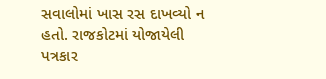સવાલોમાં ખાસ રસ દાખવ્યો ન હતો. રાજકોટમાં યોજાયેલી પત્રકાર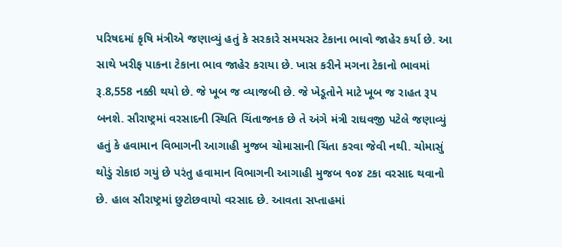પરિષદમાં કૃષિ મંત્રીએ જણાવ્યું હતું કે સરકારે સમયસર ટેકાના ભાવો જાહેર કર્યા છે. આ સાથે ખરીફ પાકના ટેકાના ભાવ જાહેર કરાયા છે. ખાસ કરીને મગના ટેકાનો ભાવમાં રૂ.8,558 નક્કી થયો છે. જે ખૂબ જ વ્યાજબી છે. જે ખેડૂતોને માટે ખૂબ જ રાહત રૂપ બનશે. સૌરાષ્ટ્રમાં વરસાદની સ્થિતિ ચિંતાજનક છે તે અંગે મંત્રી રાઘવજી પટેલે જણાવ્યું હતું કે હવામાન વિભાગની આગાહી મુજબ ચોમાસાની ચિંતા કરવા જેવી નથી. ચોમાસું થોડું રોકાઇ ગયું છે પરંતુ હવામાન વિભાગની આગાહી મુજબ ૧૦૪ ટકા વરસાદ થવાનો છે. હાલ સૌરાષ્ટ્રમાં છુટોછવાયો વરસાદ છે. આવતા સપ્તાહમાં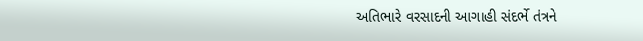અતિભારે વરસાદની આગાહી સંદર્ભે તંત્રને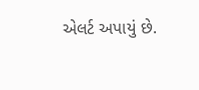એલર્ટ અપાયું છે.